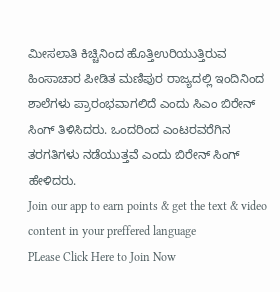ಮೀಸಲಾತಿ ಕಿಚ್ಚಿನಿಂದ ಹೊತ್ತಿಉರಿಯುತ್ತಿರುವ ಹಿಂಸಾಚಾರ ಪೀಡಿತ ಮಣಿಪುರ ರಾಜ್ಯದಲ್ಲಿ ಇಂದಿನಿಂದ ಶಾಲೆಗಳು ಪ್ರಾರಂಭವಾಗಲಿದೆ ಎಂದು ಸಿಎಂ ಬಿರೇನ್ ಸಿಂಗ್ ತಿಳಿಸಿದರು. ಒಂದರಿಂದ ಎಂಟರವರೆಗಿನ ತರಗತಿಗಳು ನಡೆಯುತ್ತವೆ ಎಂದು ಬಿರೇನ್ ಸಿಂಗ್ ಹೇಳಿದರು.
Join our app to earn points & get the text & video content in your preffered language
PLease Click Here to Join Now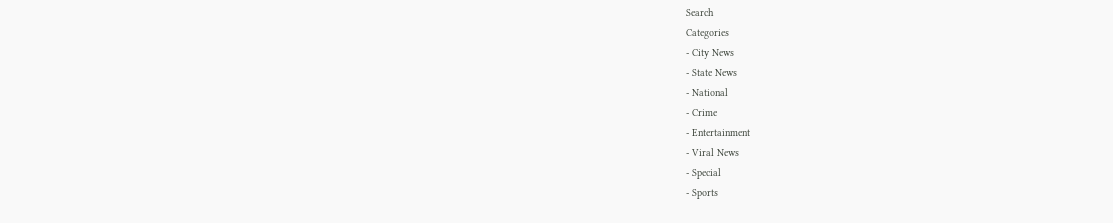Search
Categories
- City News
- State News
- National
- Crime
- Entertainment
- Viral News
- Special
- Sports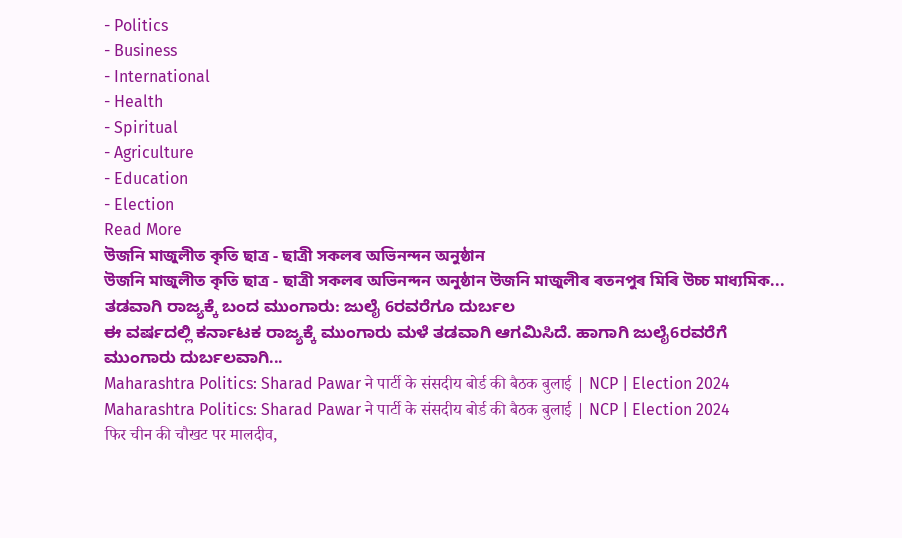- Politics
- Business
- International
- Health
- Spiritual
- Agriculture
- Education
- Election
Read More
উজনি মাজুলীত কৃতি ছাত্ৰ - ছাত্ৰী সকলৰ অভিনন্দন অনুষ্ঠান
উজনি মাজুলীত কৃতি ছাত্ৰ - ছাত্ৰী সকলৰ অভিনন্দন অনুষ্ঠান উজনি মাজুলীৰ ৰতনপুৰ মিৰি উচ্চ মাধ্যমিক...
ತಡವಾಗಿ ರಾಜ್ಯಕ್ಕೆ ಬಂದ ಮುಂಗಾರು: ಜುಲೈ 6ರವರೆಗೂ ದುರ್ಬಲ
ಈ ವರ್ಷದಲ್ಲಿ ಕರ್ನಾಟಕ ರಾಜ್ಯಕ್ಕೆ ಮುಂಗಾರು ಮಳೆ ತಡವಾಗಿ ಆಗಮಿಸಿದೆ. ಹಾಗಾಗಿ ಜುಲೈ6ರವರೆಗೆ ಮುಂಗಾರು ದುರ್ಬಲವಾಗಿ...
Maharashtra Politics: Sharad Pawar ने पार्टी के संसदीय बोर्ड की बैठक बुलाई | NCP | Election 2024
Maharashtra Politics: Sharad Pawar ने पार्टी के संसदीय बोर्ड की बैठक बुलाई | NCP | Election 2024
फिर चीन की चौखट पर मालदीव,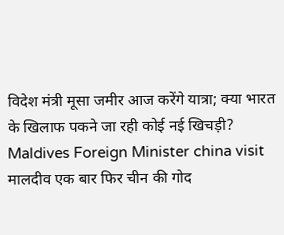विदेश मंत्री मूसा जमीर आज करेंगे यात्रा; क्या भारत के खिलाफ पकने जा रही कोई नई खिचड़ी?
Maldives Foreign Minister china visit मालदीव एक बार फिर चीन की गोद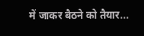में जाकर बैठने को तैयार...